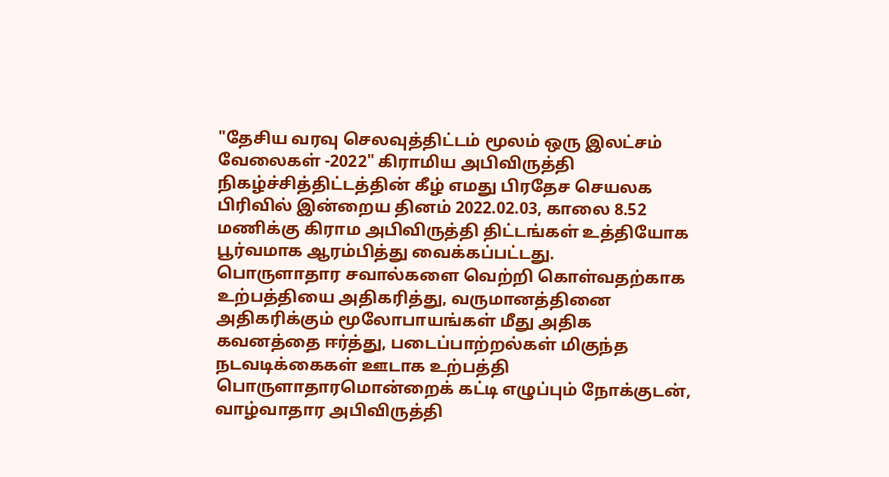"தேசிய வரவு செலவுத்திட்டம் மூலம் ஒரு இலட்சம் வேலைகள் -2022" கிராமிய அபிவிருத்தி நிகழ்ச்சித்திட்டத்தின் கீழ் எமது பிரதேச செயலக பிரிவில் இன்றைய தினம் 2022.02.03, காலை 8.52 மணிக்கு கிராம அபிவிருத்தி திட்டங்கள் உத்தியோக பூர்வமாக ஆரம்பித்து வைக்கப்பட்டது.
பொருளாதார சவால்களை வெற்றி கொள்வதற்காக உற்பத்தியை அதிகரித்து, வருமானத்தினை அதிகரிக்கும் மூலோபாயங்கள் மீது அதிக கவனத்தை ஈர்த்து, படைப்பாற்றல்கள் மிகுந்த நடவடிக்கைகள் ஊடாக உற்பத்தி பொருளாதாரமொன்றைக் கட்டி எழுப்பும் நோக்குடன், வாழ்வாதார அபிவிருத்தி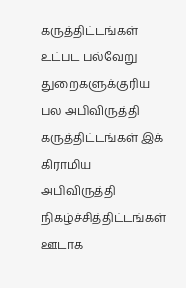கருத்திட்டங்கள் உட்பட பல்வேறு துறைகளுக்குரிய பல அபிவிருத்தி கருத்திட்டங்கள் இக் கிராமிய அபிவிருத்தி நிகழ்ச்சித்திட்டங்கள் ஊடாக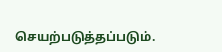செயற்படுத்தப்படும்.